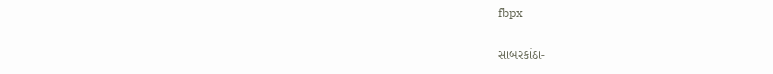fbpx

સાબરકાંઠા-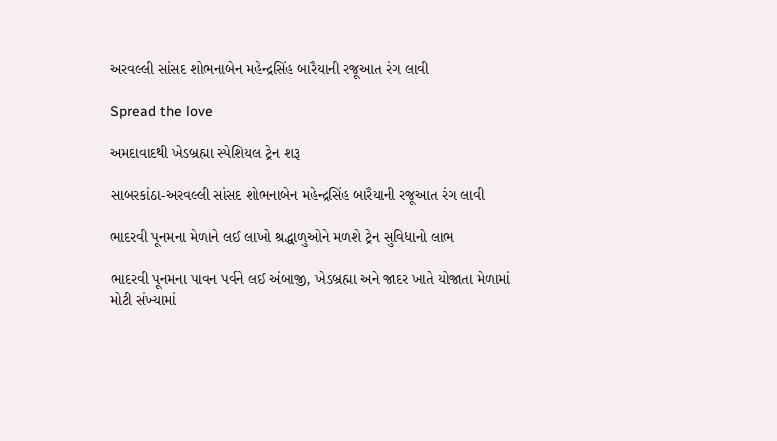અરવલ્લી સાંસદ શોભનાબેન મહેન્દ્રસિંહ બારૈયાની રજૂઆત રંગ લાવી

Spread the love

અમદાવાદથી ખેડબ્રહ્મા સ્પેશિયલ ટ્રેન શરૂ

સાબરકાંઠા-અરવલ્લી સાંસદ શોભનાબેન મહેન્દ્રસિંહ બારૈયાની રજૂઆત રંગ લાવી

ભાદરવી પૂનમના મેળાને લઈ લાખો શ્રદ્ધાળુઓને મળશે ટ્રેન સુવિધાનો લાભ

ભાદરવી પૂનમના પાવન પર્વને લઈ અંબાજી, ખેડબ્રહ્મા અને જાદર ખાતે યોજાતા મેળામાં મોટી સંખ્યામાં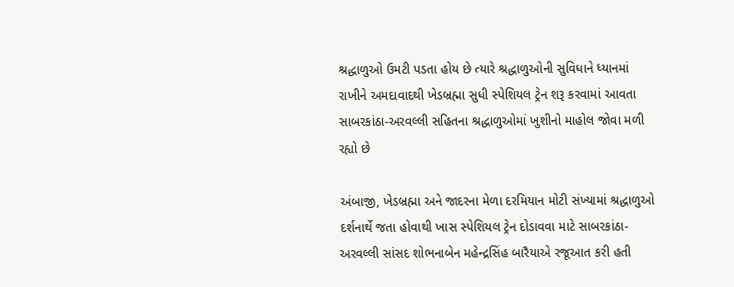શ્રદ્ધાળુઓ ઉમટી પડતા હોય છે ત્યારે શ્રદ્ધાળુઓની સુવિધાને ધ્યાનમાં રાખીને અમદાવાદથી ખેડબ્રહ્મા સુધી સ્પેશિયલ ટ્રેન શરૂ કરવામાં આવતા સાબરકાંઠા-અરવલ્લી સહિતના શ્રદ્ધાળુઓમાં ખુશીનો માહોલ જોવા મળી રહ્યો છે

અંબાજી, ખેડબ્રહ્મા અને જાદરના મેળા દરમિયાન મોટી સંખ્યામાં શ્રદ્ધાળુઓ દર્શનાર્થે જતા હોવાથી ખાસ સ્પેશિયલ ટ્રેન દોડાવવા માટે સાબરકાંઠા-અરવલ્લી સાંસદ શોભનાબેન મહેન્દ્રસિંહ બારૈયાએ રજૂઆત કરી હતી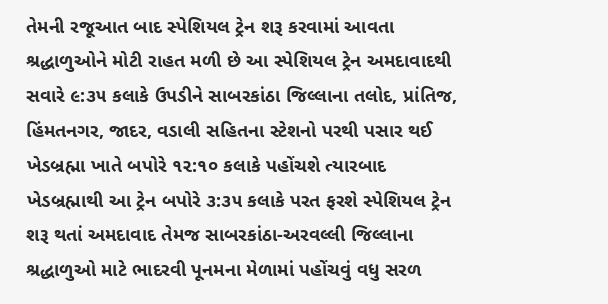તેમની રજૂઆત બાદ સ્પેશિયલ ટ્રેન શરૂ કરવામાં આવતા શ્રદ્ધાળુઓને મોટી રાહત મળી છે આ સ્પેશિયલ ટ્રેન અમદાવાદથી સવારે ૯:૩૫ કલાકે ઉપડીને સાબરકાંઠા જિલ્લાના તલોદ, પ્રાંતિજ, હિંમતનગર, જાદર, વડાલી સહિતના સ્ટેશનો પરથી પસાર થઈ ખેડબ્રહ્મા ખાતે બપોરે ૧૨:૧૦ કલાકે પહોંચશે ત્યારબાદ ખેડબ્રહ્માથી આ ટ્રેન બપોરે ૩:૩૫ કલાકે પરત ફરશે સ્પેશિયલ ટ્રેન શરૂ થતાં અમદાવાદ તેમજ સાબરકાંઠા-અરવલ્લી જિલ્લાના શ્રદ્ધાળુઓ માટે ભાદરવી પૂનમના મેળામાં પહોંચવું વધુ સરળ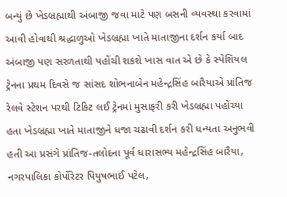બન્યું છે ખેડબ્રહ્માથી અંબાજી જવા માટે પણ બસની વ્યવસ્થા કરવામાં આવી હોવાથી શ્રદ્ધાળુઓ ખેડબ્રહ્મા ખાતે માતાજીના દર્શન કર્યા બાદ અંબાજી પણ સરળતાથી પહોંચી શકશે ખાસ વાત એ છે કે સ્પેશિયલ ટ્રેનના પ્રથમ દિવસે જ સાંસદ શોભનાબેન મહેન્દ્રસિંહ બારૈયાએ પ્રાંતિજ રેલવે સ્ટેશન પરથી ટિકિટ લઈ ટ્રેનમાં મુસાફરી કરી ખેડબ્રહ્મા પહોંચ્યા હતા ખેડબ્રહ્મા ખાતે માતાજીને ધજા ચઢાવી દર્શન કરી ધન્યતા અનુભવી હતી આ પ્રસંગે પ્રાંતિજ-તલોદના પૂર્વ ધારાસભ્ય મહેન્દ્રસિંહ બારૈયા, નગરપાલિકા કોર્પોરેટર પિયુષભાઈ પટેલ,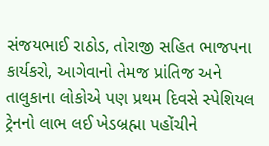સંજયભાઈ રાઠોડ, તોરાજી સહિત ભાજપના કાર્યકરો, આગેવાનો તેમજ પ્રાંતિજ અને તાલુકાના લોકોએ પણ પ્રથમ દિવસે સ્પેશિયલ ટ્રેનનો લાભ લઈ ખેડબ્રહ્મા પહોંચીને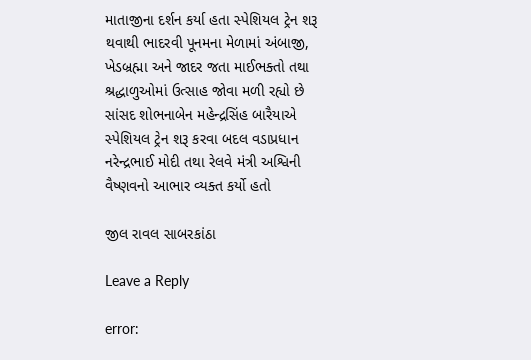માતાજીના દર્શન કર્યા હતા સ્પેશિયલ ટ્રેન શરૂ થવાથી ભાદરવી પૂનમના મેળામાં અંબાજી, ખેડબ્રહ્મા અને જાદર જતા માઈભક્તો તથા શ્રદ્ધાળુઓમાં ઉત્સાહ જોવા મળી રહ્યો છે સાંસદ શોભનાબેન મહેન્દ્રસિંહ બારૈયાએ સ્પેશિયલ ટ્રેન શરૂ કરવા બદલ વડાપ્રધાન નરેન્દ્રભાઈ મોદી તથા રેલવે મંત્રી અશ્વિની વૈષ્ણવનો આભાર વ્યક્ત કર્યો હતો

જીલ રાવલ સાબરકાંઠા

Leave a Reply

error: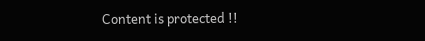Content is protected !!